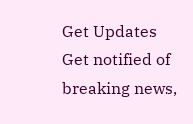Get Updates
Get notified of breaking news,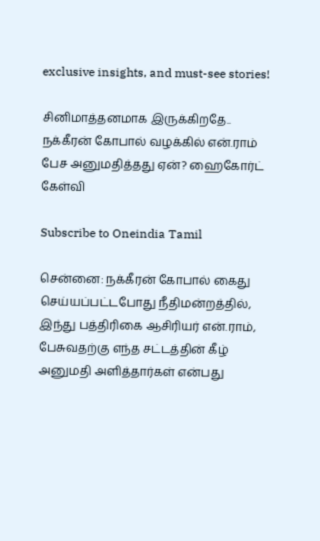exclusive insights, and must-see stories!

சினிமாத்தனமாக இருக்கிறதே.. நக்கீரன் கோபால் வழக்கில் என்.ராம் பேச அனுமதித்தது ஏன்? ஹைகோர்ட் கேள்வி

Subscribe to Oneindia Tamil

சென்னை: நக்கீரன் கோபால் கைது செய்யப்பட்டபோது நீதிமன்றத்தில், இந்து பத்திரிகை ஆசிரியர் என்.ராம், பேசுவதற்கு எந்த சட்டத்தின் கீழ் அனுமதி அளித்தார்கள் என்பது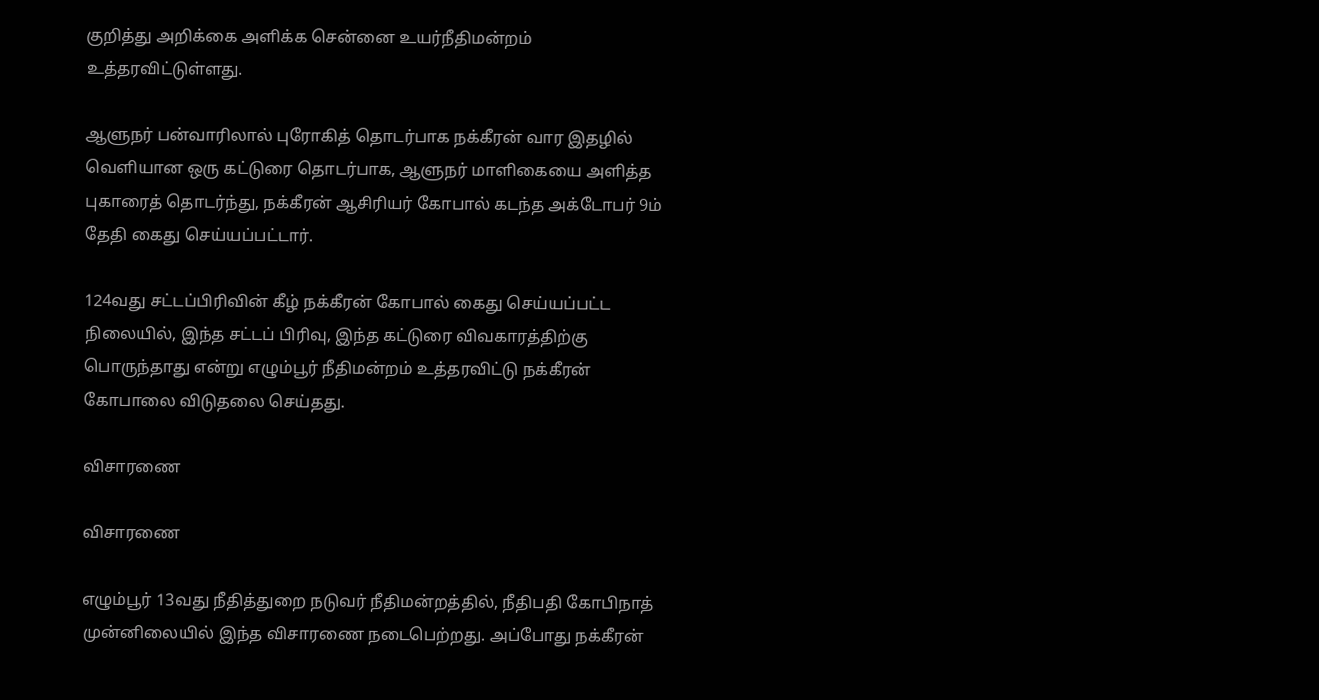குறித்து அறிக்கை அளிக்க சென்னை உயர்நீதிமன்றம் உத்தரவிட்டுள்ளது.

ஆளுநர் பன்வாரிலால் புரோகித் தொடர்பாக நக்கீரன் வார இதழில் வெளியான ஒரு கட்டுரை தொடர்பாக, ஆளுநர் மாளிகையை அளித்த புகாரைத் தொடர்ந்து, நக்கீரன் ஆசிரியர் கோபால் கடந்த அக்டோபர் 9ம் தேதி கைது செய்யப்பட்டார்.

124வது சட்டப்பிரிவின் கீழ் நக்கீரன் கோபால் கைது செய்யப்பட்ட நிலையில், இந்த சட்டப் பிரிவு, இந்த கட்டுரை விவகாரத்திற்கு பொருந்தாது என்று எழும்பூர் நீதிமன்றம் உத்தரவிட்டு நக்கீரன் கோபாலை விடுதலை செய்தது.

விசாரணை

விசாரணை

எழும்பூர் 13வது நீதித்துறை நடுவர் நீதிமன்றத்தில், நீதிபதி கோபிநாத் முன்னிலையில் இந்த விசாரணை நடைபெற்றது. அப்போது நக்கீரன்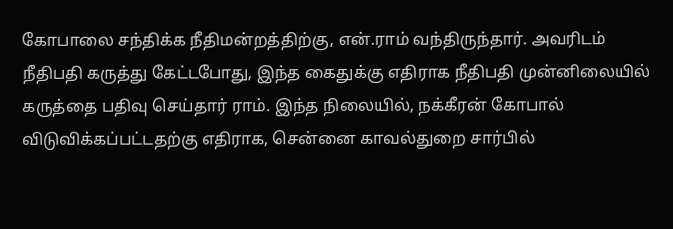கோபாலை சந்திக்க நீதிமன்றத்திற்கு, என்.ராம் வந்திருந்தார். அவரிடம் நீதிபதி கருத்து கேட்டபோது, இந்த கைதுக்கு எதிராக நீதிபதி முன்னிலையில் கருத்தை பதிவு செய்தார் ராம். இந்த நிலையில், நக்கீரன் கோபால் விடுவிக்கப்பட்டதற்கு எதிராக, சென்னை காவல்துறை சார்பில்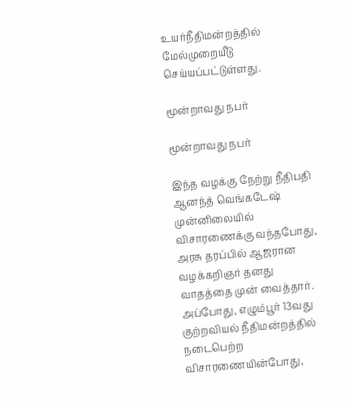உயர்நீதிமன்றத்தில் மேல்முறையீடு செய்யப்பட்டுள்ளது.

மூன்றாவது நபர்

மூன்றாவது நபர்

இந்த வழக்கு நேற்று நீதிபதி ஆனந்த் வெங்கடேஷ் முன்னிலையில் விசாரணைக்கு வந்தபோது, அரசு தரப்பில் ஆஜரான வழக்கறிஞர் தனது வாதத்தை முன் வைத்தார். அப்போது, எழும்பூர் 13வது குற்றவியல் நீதிமன்றத்தில் நடைபெற்ற விசாரணையின்போது,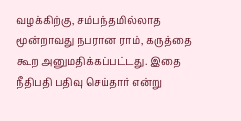வழக்கிற்கு, சம்பந்தமில்லாத மூன்றாவது நபரான ராம், கருத்தை கூற அனுமதிக்கப்பட்டது. இதை நீதிபதி பதிவு செய்தார் என்று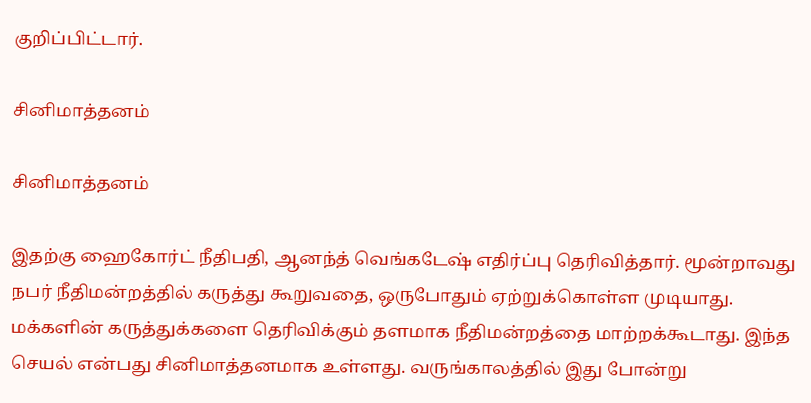குறிப்பிட்டார்.

சினிமாத்தனம்

சினிமாத்தனம்

இதற்கு ஹைகோர்ட் நீதிபதி, ஆனந்த் வெங்கடேஷ் எதிர்ப்பு தெரிவித்தார். மூன்றாவது நபர் நீதிமன்றத்தில் கருத்து கூறுவதை, ஒருபோதும் ஏற்றுக்கொள்ள முடியாது. மக்களின் கருத்துக்களை தெரிவிக்கும் தளமாக நீதிமன்றத்தை மாற்றக்கூடாது. இந்த செயல் என்பது சினிமாத்தனமாக உள்ளது. வருங்காலத்தில் இது போன்று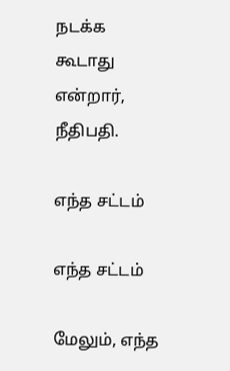நடக்க கூடாது என்றார், நீதிபதி.

எந்த சட்டம்

எந்த சட்டம்

மேலும், எந்த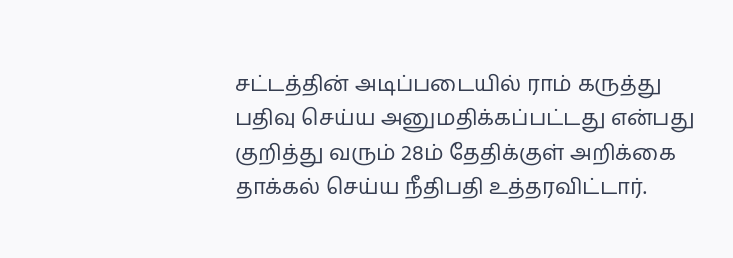சட்டத்தின் அடிப்படையில் ராம் கருத்து பதிவு செய்ய அனுமதிக்கப்பட்டது என்பது குறித்து வரும் 28ம் தேதிக்குள் அறிக்கை தாக்கல் செய்ய நீதிபதி உத்தரவிட்டார்.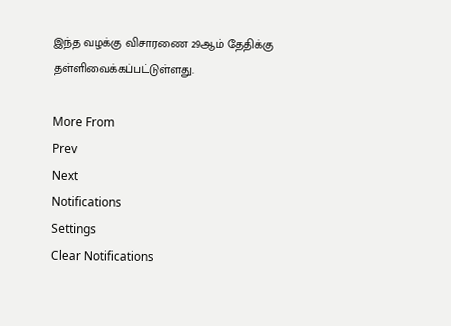இந்த வழக்கு விசாரணை 29ஆம் தேதிக்கு தள்ளிவைக்கப்பட்டுள்ளது.

More From
Prev
Next
Notifications
Settings
Clear Notifications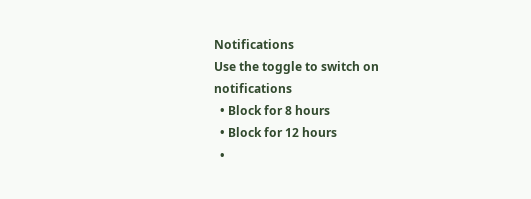Notifications
Use the toggle to switch on notifications
  • Block for 8 hours
  • Block for 12 hours
  •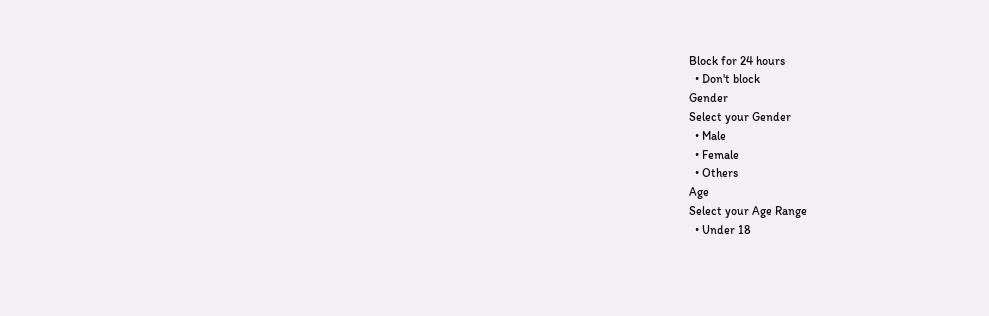Block for 24 hours
  • Don't block
Gender
Select your Gender
  • Male
  • Female
  • Others
Age
Select your Age Range
  • Under 18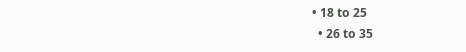• 18 to 25
  • 26 to 35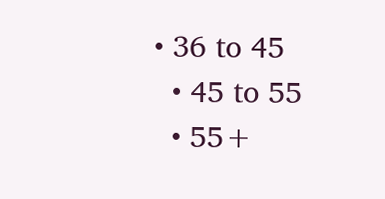• 36 to 45
  • 45 to 55
  • 55+